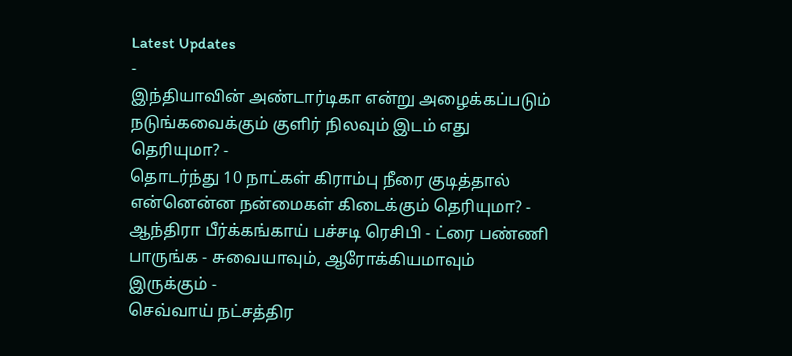Latest Updates
-
இந்தியாவின் அண்டார்டிகா என்று அழைக்கப்படும் நடுங்கவைக்கும் குளிர் நிலவும் இடம் எது தெரியுமா? -
தொடர்ந்து 10 நாட்கள் கிராம்பு நீரை குடித்தால் என்னென்ன நன்மைகள் கிடைக்கும் தெரியுமா? -
ஆந்திரா பீர்க்கங்காய் பச்சடி ரெசிபி - ட்ரை பண்ணி பாருங்க - சுவையாவும், ஆரோக்கியமாவும் இருக்கும் -
செவ்வாய் நட்சத்திர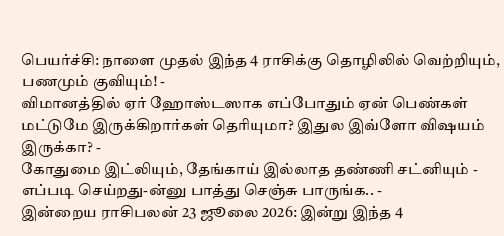பெயர்ச்சி: நாளை முதல் இந்த 4 ராசிக்கு தொழிலில் வெற்றியும், பணமும் குவியும்! -
விமானத்தில் ஏர் ஹோஸ்டஸாக எப்போதும் ஏன் பெண்கள் மட்டுமே இருக்கிறார்கள் தெரியுமா? இதுல இவ்ளோ விஷயம் இருக்கா? -
கோதுமை இட்லியும், தேங்காய் இல்லாத தண்ணி சட்னியும் - எப்படி செய்றது-ன்னு பாத்து செஞ்சு பாருங்க.. -
இன்றைய ராசிபலன் 23 ஜூலை 2026: இன்று இந்த 4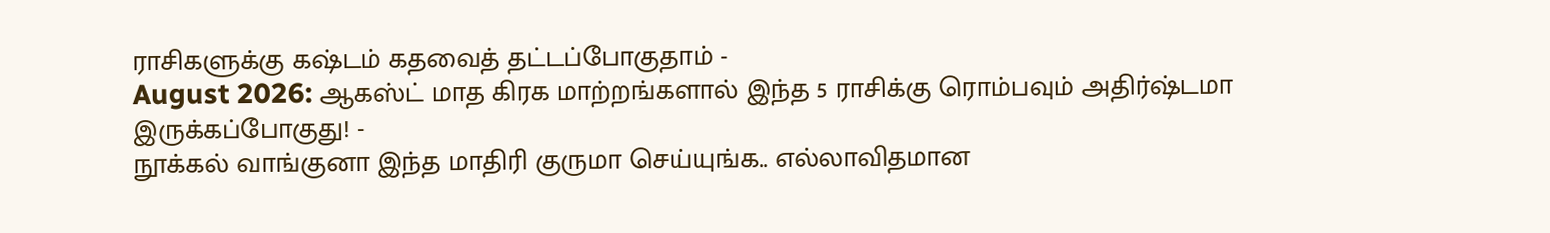ராசிகளுக்கு கஷ்டம் கதவைத் தட்டப்போகுதாம் -
August 2026: ஆகஸ்ட் மாத கிரக மாற்றங்களால் இந்த 5 ராசிக்கு ரொம்பவும் அதிர்ஷ்டமா இருக்கப்போகுது! -
நூக்கல் வாங்குனா இந்த மாதிரி குருமா செய்யுங்க.. எல்லாவிதமான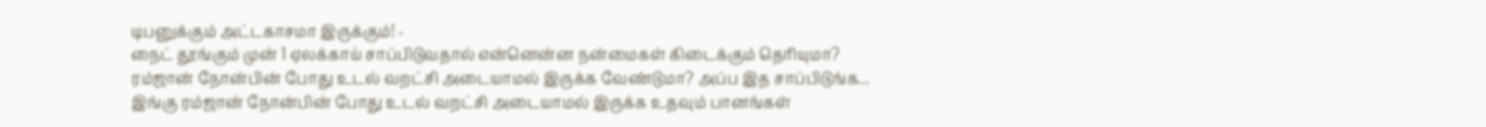டிபனுக்கும் அட்டகாசமா இருக்கும்! -
நைட் தூங்கும் முன் 1 ஏலக்காய் சாப்பிடுவதால் என்னென்ன நன்மைகள் கிடைக்கும் தெரியுமா?
ரம்ஜான் நோன்பின் போது உடல் வறட்சி அடையாமல் இருக்க வேண்டுமா? அப்ப இத சாப்பிடுங்க...
இங்கு ரம்ஜான் நோன்பின் போது உடல் வறட்சி அடையாமல் இருக்க உதவும் பானங்கள்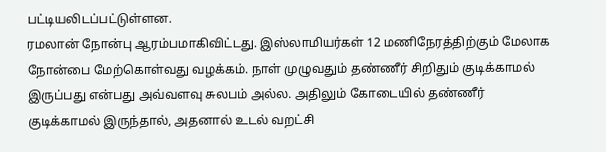பட்டியலிடப்பட்டுள்ளன.
ரமலான் நோன்பு ஆரம்பமாகிவிட்டது. இஸ்லாமியர்கள் 12 மணிநேரத்திற்கும் மேலாக நோன்பை மேற்கொள்வது வழக்கம். நாள் முழுவதும் தண்ணீர் சிறிதும் குடிக்காமல் இருப்பது என்பது அவ்வளவு சுலபம் அல்ல. அதிலும் கோடையில் தண்ணீர் குடிக்காமல் இருந்தால், அதனால் உடல் வறட்சி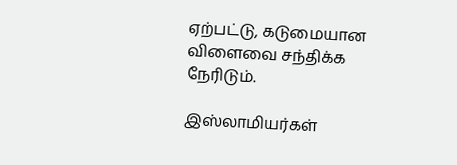ஏற்பட்டு, கடுமையான விளைவை சந்திக்க நேரிடும்.

இஸ்லாமியர்கள்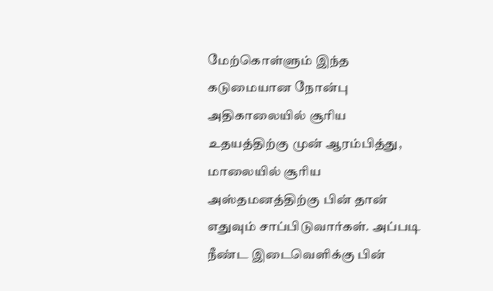மேற்கொள்ளும் இந்த கடுமையான நோன்பு அதிகாலையில் சூரிய உதயத்திற்கு முன் ஆரம்பித்து, மாலையில் சூரிய அஸ்தமனத்திற்கு பின் தான் எதுவும் சாப்பிடுவார்கள். அப்படி நீண்ட இடைவெளிக்கு பின்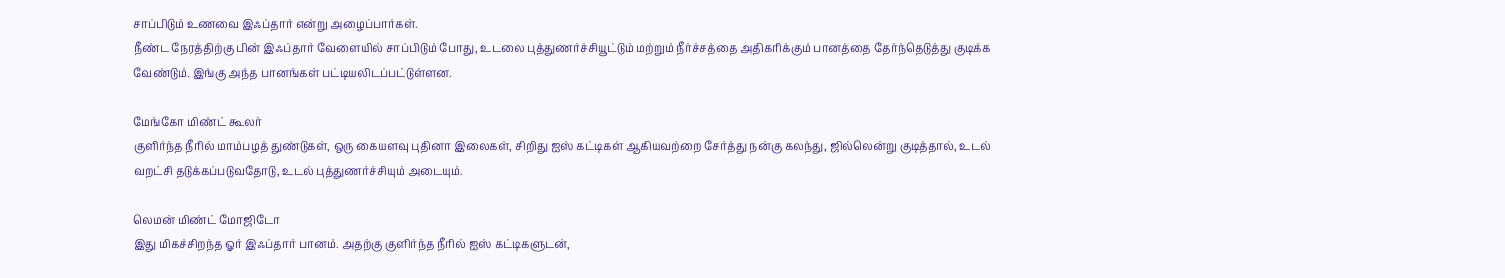சாப்பிடும் உணவை இஃப்தார் என்று அழைப்பார்கள்.
நீண்ட நேரத்திற்கு பின் இஃப்தார் வேளையில் சாப்பிடும் போது, உடலை புத்துணர்ச்சியூட்டும் மற்றும் நீர்ச்சத்தை அதிகரிக்கும் பானத்தை தேர்ந்தெடுத்து குடிக்க வேண்டும். இங்கு அந்த பானங்கள் பட்டியலிடப்பட்டுள்ளன.

மேங்கோ மிண்ட் கூலர்
குளிர்ந்த நீரில் மாம்பழத் துண்டுகள், ஒரு கையளவு புதினா இலைகள், சிறிது ஐஸ் கட்டிகள் ஆகியவற்றை சேர்த்து நன்கு கலந்து, ஜில்லென்று குடித்தால், உடல் வறட்சி தடுக்கப்படுவதோடு, உடல் புத்துணர்ச்சியும் அடையும்.

லெமன் மிண்ட் மோஜிடோ
இது மிகச்சிறந்த ஓர் இஃப்தார் பானம். அதற்கு குளிர்ந்த நீரில் ஐஸ் கட்டிகளுடன்,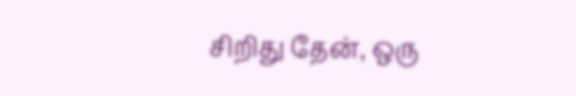சிறிது தேன், ஒரு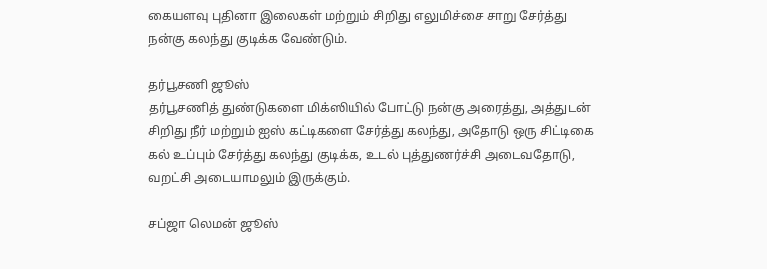கையளவு புதினா இலைகள் மற்றும் சிறிது எலுமிச்சை சாறு சேர்த்து நன்கு கலந்து குடிக்க வேண்டும்.

தர்பூசணி ஜூஸ்
தர்பூசணித் துண்டுகளை மிக்ஸியில் போட்டு நன்கு அரைத்து, அத்துடன் சிறிது நீர் மற்றும் ஐஸ் கட்டிகளை சேர்த்து கலந்து, அதோடு ஒரு சிட்டிகை கல் உப்பும் சேர்த்து கலந்து குடிக்க, உடல் புத்துணர்ச்சி அடைவதோடு, வறட்சி அடையாமலும் இருக்கும்.

சப்ஜா லெமன் ஜூஸ்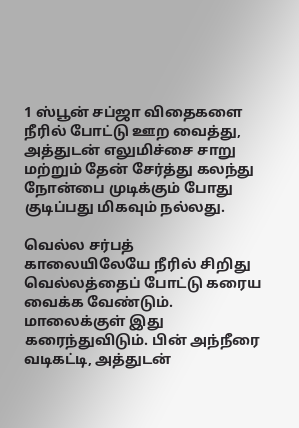1 ஸ்பூன் சப்ஜா விதைகளை நீரில் போட்டு ஊற வைத்து, அத்துடன் எலுமிச்சை சாறு மற்றும் தேன் சேர்த்து கலந்து நோன்பை முடிக்கும் போது குடிப்பது மிகவும் நல்லது.

வெல்ல சர்பத்
காலையிலேயே நீரில் சிறிது வெல்லத்தைப் போட்டு கரைய வைக்க வேண்டும். மாலைக்குள் இது கரைந்துவிடும். பின் அந்நீரை வடிகட்டி, அத்துடன்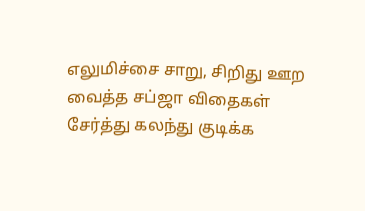எலுமிச்சை சாறு, சிறிது ஊற வைத்த சப்ஜா விதைகள் சேர்த்து கலந்து குடிக்க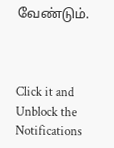வேண்டும்.



Click it and Unblock the Notifications